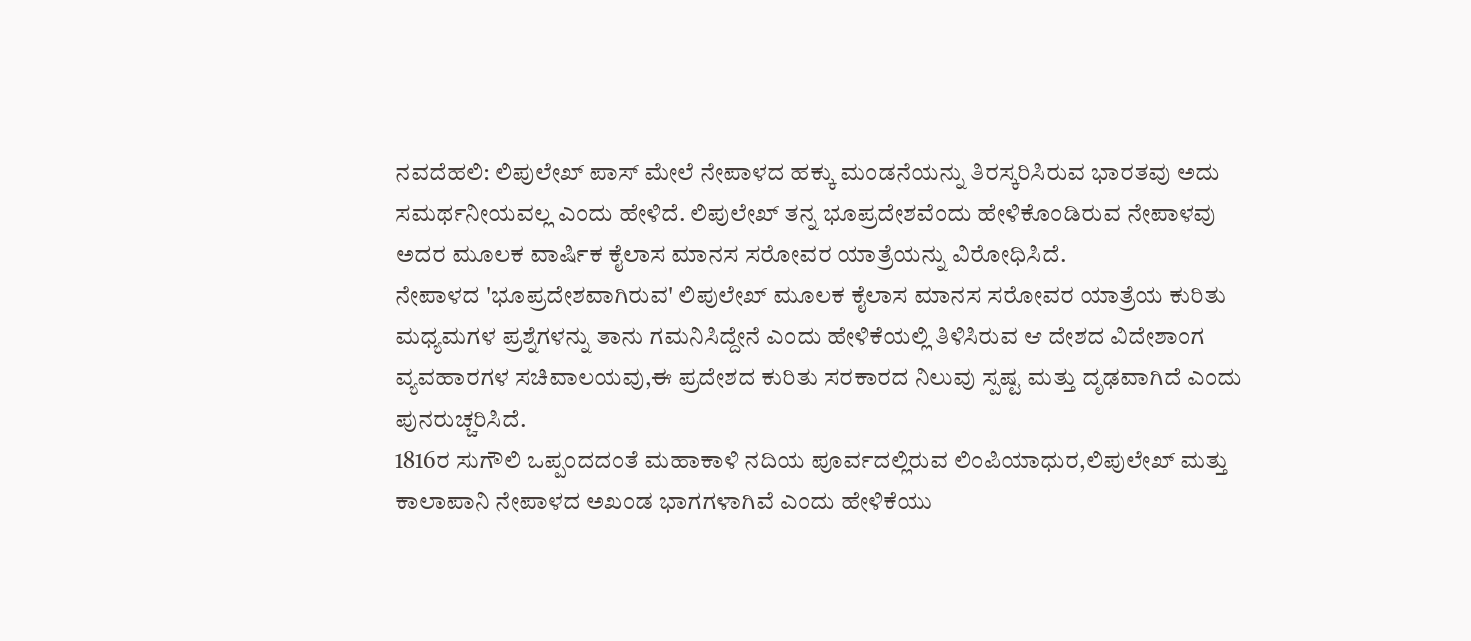ನವದೆಹಲಿ: ಲಿಪುಲೇಖ್ ಪಾಸ್ ಮೇಲೆ ನೇಪಾಳದ ಹಕ್ಕು ಮಂಡನೆಯನ್ನು ತಿರಸ್ಕರಿಸಿರುವ ಭಾರತವು ಅದು ಸಮರ್ಥನೀಯವಲ್ಲ ಎಂದು ಹೇಳಿದೆ. ಲಿಪುಲೇಖ್ ತನ್ನ ಭೂಪ್ರದೇಶವೆಂದು ಹೇಳಿಕೊಂಡಿರುವ ನೇಪಾಳವು ಅದರ ಮೂಲಕ ವಾರ್ಷಿಕ ಕೈಲಾಸ ಮಾನಸ ಸರೋವರ ಯಾತ್ರೆಯನ್ನು ವಿರೋಧಿಸಿದೆ.
ನೇಪಾಳದ 'ಭೂಪ್ರದೇಶವಾಗಿರುವ' ಲಿಪುಲೇಖ್ ಮೂಲಕ ಕೈಲಾಸ ಮಾನಸ ಸರೋವರ ಯಾತ್ರೆಯ ಕುರಿತು ಮಧ್ಯಮಗಳ ಪ್ರಶ್ನೆಗಳನ್ನು ತಾನು ಗಮನಿಸಿದ್ದೇನೆ ಎಂದು ಹೇಳಿಕೆಯಲ್ಲಿ ತಿಳಿಸಿರುವ ಆ ದೇಶದ ವಿದೇಶಾಂಗ ವ್ಯವಹಾರಗಳ ಸಚಿವಾಲಯವು,ಈ ಪ್ರದೇಶದ ಕುರಿತು ಸರಕಾರದ ನಿಲುವು ಸ್ಪಷ್ಟ ಮತ್ತು ದೃಢವಾಗಿದೆ ಎಂದು ಪುನರುಚ್ಚರಿಸಿದೆ.
1816ರ ಸುಗೌಲಿ ಒಪ್ಪಂದದಂತೆ ಮಹಾಕಾಳಿ ನದಿಯ ಪೂರ್ವದಲ್ಲಿರುವ ಲಿಂಪಿಯಾಧುರ,ಲಿಪುಲೇಖ್ ಮತ್ತು ಕಾಲಾಪಾನಿ ನೇಪಾಳದ ಅಖಂಡ ಭಾಗಗಳಾಗಿವೆ ಎಂದು ಹೇಳಿಕೆಯು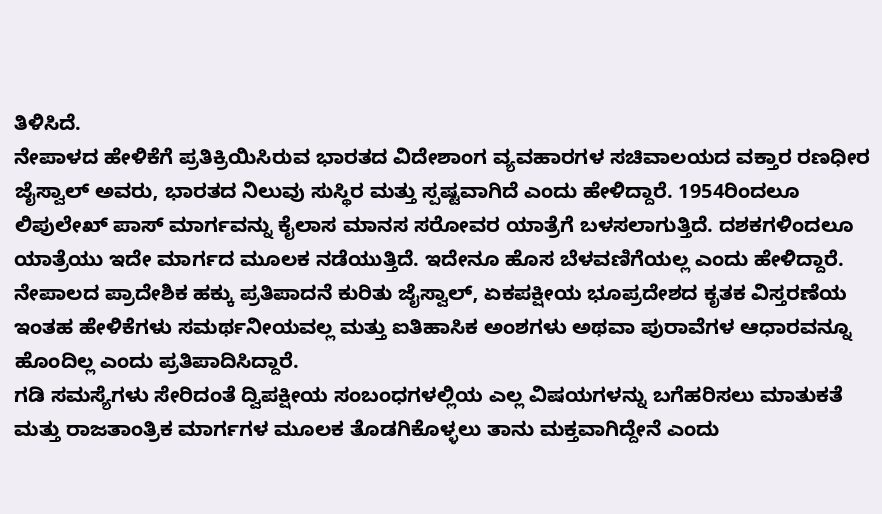ತಿಳಿಸಿದೆ.
ನೇಪಾಳದ ಹೇಳಿಕೆಗೆ ಪ್ರತಿಕ್ರಿಯಿಸಿರುವ ಭಾರತದ ವಿದೇಶಾಂಗ ವ್ಯವಹಾರಗಳ ಸಚಿವಾಲಯದ ವಕ್ತಾರ ರಣಧೀರ ಜೈಸ್ವಾಲ್ ಅವರು, ಭಾರತದ ನಿಲುವು ಸುಸ್ಥಿರ ಮತ್ತು ಸ್ಪಷ್ಟವಾಗಿದೆ ಎಂದು ಹೇಳಿದ್ದಾರೆ. 1954ರಿಂದಲೂ ಲಿಪುಲೇಖ್ ಪಾಸ್ ಮಾರ್ಗವನ್ನು ಕೈಲಾಸ ಮಾನಸ ಸರೋವರ ಯಾತ್ರೆಗೆ ಬಳಸಲಾಗುತ್ತಿದೆ. ದಶಕಗಳಿಂದಲೂ ಯಾತ್ರೆಯು ಇದೇ ಮಾರ್ಗದ ಮೂಲಕ ನಡೆಯುತ್ತಿದೆ. ಇದೇನೂ ಹೊಸ ಬೆಳವಣಿಗೆಯಲ್ಲ ಎಂದು ಹೇಳಿದ್ದಾರೆ.
ನೇಪಾಲದ ಪ್ರಾದೇಶಿಕ ಹಕ್ಕು ಪ್ರತಿಪಾದನೆ ಕುರಿತು ಜೈಸ್ವಾಲ್, ಏಕಪಕ್ಷೀಯ ಭೂಪ್ರದೇಶದ ಕೃತಕ ವಿಸ್ತರಣೆಯ
ಇಂತಹ ಹೇಳಿಕೆಗಳು ಸಮರ್ಥನೀಯವಲ್ಲ ಮತ್ತು ಐತಿಹಾಸಿಕ ಅಂಶಗಳು ಅಥವಾ ಪುರಾವೆಗಳ ಆಧಾರವನ್ನೂ ಹೊಂದಿಲ್ಲ ಎಂದು ಪ್ರತಿಪಾದಿಸಿದ್ದಾರೆ.
ಗಡಿ ಸಮಸ್ಯೆಗಳು ಸೇರಿದಂತೆ ದ್ವಿಪಕ್ಷೀಯ ಸಂಬಂಧಗಳಲ್ಲಿಯ ಎಲ್ಲ ವಿಷಯಗಳನ್ನು ಬಗೆಹರಿಸಲು ಮಾತುಕತೆ ಮತ್ತು ರಾಜತಾಂತ್ರಿಕ ಮಾರ್ಗಗಳ ಮೂಲಕ ತೊಡಗಿಕೊಳ್ಳಲು ತಾನು ಮಕ್ತವಾಗಿದ್ದೇನೆ ಎಂದು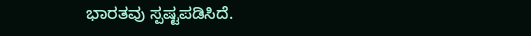ಭಾರತವು ಸ್ಪಷ್ಟಪಡಿಸಿದೆ.